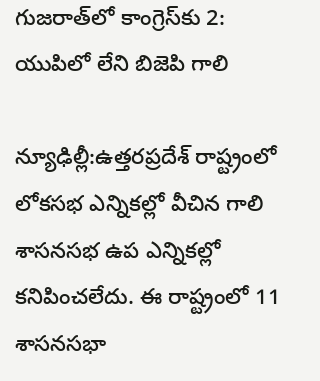గుజరాత్‌లో కాంగ్రెస్‌కు 2: యుపిలో లేని బిజెపి గాలి

న్యూఢిల్లీ:ఉత్తరప్రదేశ్ రాష్ట్రంలో లోకసభ ఎన్నికల్లో వీచిన గాలి శాసనసభ ఉప ఎన్నికల్లో కనిపించలేదు. ఈ రాష్ట్రంలో 11 శాసనసభా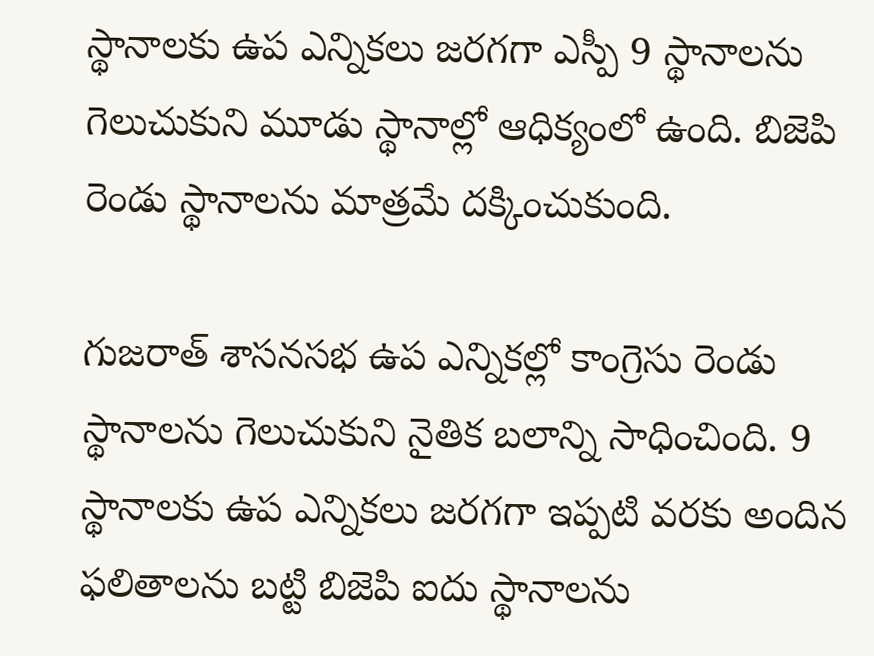స్థానాలకు ఉప ఎన్నికలు జరగగా ఎస్పీ 9 స్థానాలను గెలుచుకుని మూడు స్థానాల్లో ఆధిక్యంలో ఉంది. బిజెపి రెండు స్థానాలను మాత్రమే దక్కించుకుంది.

గుజరాత్ శాసనసభ ఉప ఎన్నికల్లో కాంగ్రెసు రెండు స్థానాలను గెలుచుకుని నైతిక బలాన్ని సాధించింది. 9 స్థానాలకు ఉప ఎన్నికలు జరగగా ఇప్పటి వరకు అందిన ఫలితాలను బట్టి బిజెపి ఐదు స్థానాలను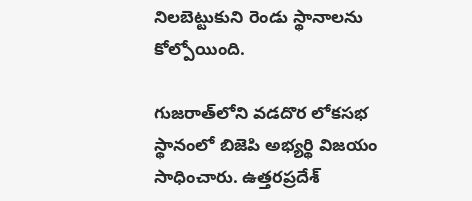నిలబెట్టుకుని రెండు స్థానాలను కోల్పోయింది.

గుజరాత్‌లోని వడదొర లోకసభ స్థానంలో బిజెపి అభ్యర్థి విజయం సాధించారు. ఉత్తరప్రదేశ్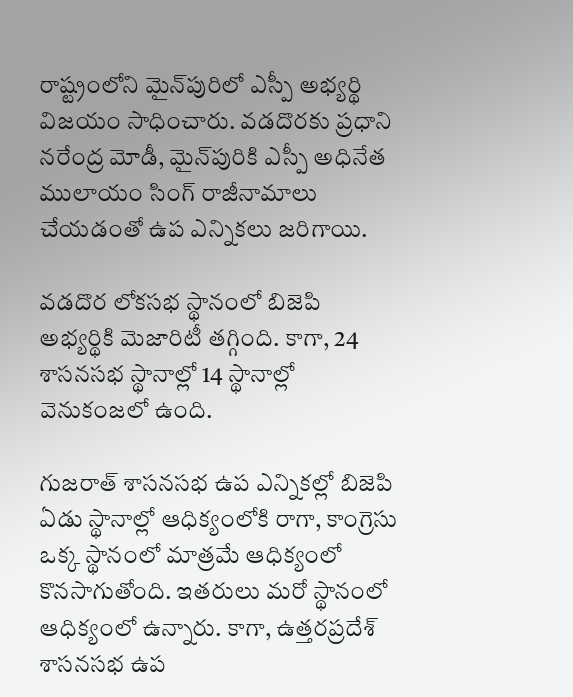రాష్ట్రంలోని మైన్‌పురిలో ఎస్పీ అభ్యర్థి విజయం సాధించారు. వడదొరకు ప్రధాని నరేంద్ర మోడీ, మైన్‌పురికి ఎస్పీ అధినేత ములాయం సింగ్ రాజీనామాలు చేయడంతో ఉప ఎన్నికలు జరిగాయి.

వడదొర లోకసభ స్థానంలో బిజెపి అభ్యర్థికి మెజారిటీ తగ్గింది. కాగా, 24 శాసనసభ స్థానాల్లో 14 స్థానాల్లో వెనుకంజలో ఉంది.

గుజరాత్ శాసనసభ ఉప ఎన్నికల్లో బిజెపి ఏడు స్థానాల్లో ఆధిక్యంలోకి రాగా, కాంగ్రెసు ఒక్క స్థానంలో మాత్రమే ఆధిక్యంలో కొనసాగుతోంది. ఇతరులు మరో స్థానంలో ఆధిక్యంలో ఉన్నారు. కాగా, ఉత్తరప్రదేశ్ శాసనసభ ఉప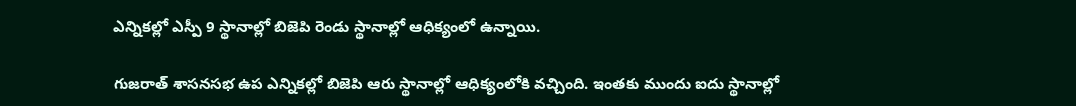ఎన్నికల్లో ఎస్పీ 9 స్థానాల్లో బిజెపి రెండు స్థానాల్లో ఆధిక్యంలో ఉన్నాయి.

గుజరాత్‌ శాసనసభ ఉప ఎన్నికల్లో బిజెపి ఆరు స్థానాల్లో ఆధిక్యంలోకి వచ్చింది. ఇంతకు ముందు ఐదు స్థానాల్లో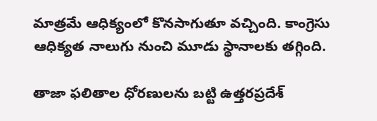మాత్రమే ఆధిక్యంలో కొనసాగుతూ వచ్చింది. కాంగ్రెసు ఆధిక్యత నాలుగు నుంచి మూడు స్థానాలకు తగ్గింది.

తాజా ఫలితాల ధోరణులను బట్టి ఉత్తరప్రదేశ్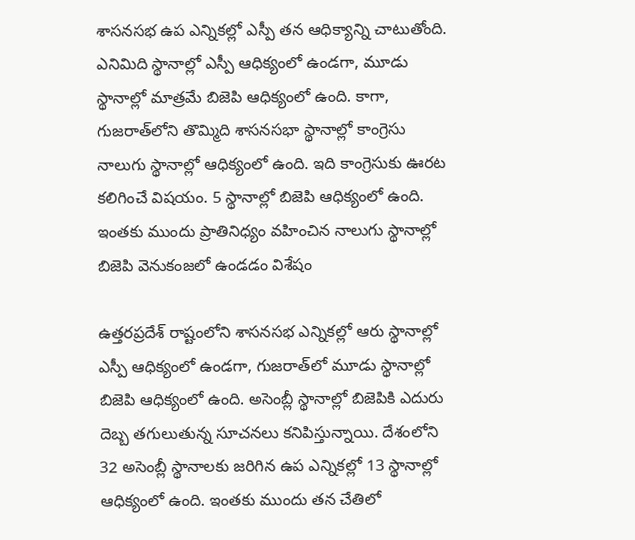శాసనసభ ఉప ఎన్నికల్లో ఎస్పీ తన ఆధిక్యాన్ని చాటుతోంది. ఎనిమిది స్థానాల్లో ఎస్పీ ఆధిక్యంలో ఉండగా, మూడు స్థానాల్లో మాత్రమే బిజెపి ఆధిక్యంలో ఉంది. కాగా, గుజరాత్‌లోని తొమ్మిది శాసనసభా స్థానాల్లో కాంగ్రెసు నాలుగు స్థానాల్లో ఆధిక్యంలో ఉంది. ఇది కాంగ్రెసుకు ఊరట కలిగించే విషయం. 5 స్థానాల్లో బిజెపి ఆధిక్యంలో ఉంది. ఇంతకు ముందు ప్రాతినిధ్యం వహించిన నాలుగు స్థానాల్లో బిజెపి వెనుకంజలో ఉండడం విశేషం

ఉత్తరప్రదేశ్ రాష్టంలోని శాసనసభ ఎన్నికల్లో ఆరు స్థానాల్లో ఎస్పీ ఆధిక్యంలో ఉండగా, గుజరాత్‌లో మూడు స్థానాల్లో బిజెపి ఆధిక్యంలో ఉంది. అసెంబ్లీ స్థానాల్లో బిజెపికి ఎదురు దెబ్బ తగులుతున్న సూచనలు కనిపిస్తున్నాయి. దేశంలోని 32 అసెంబ్లీ స్థానాలకు జరిగిన ఉప ఎన్నికల్లో 13 స్థానాల్లో ఆధిక్యంలో ఉంది. ఇంతకు ముందు తన చేతిలో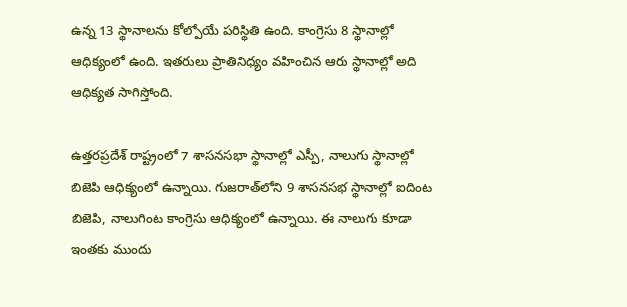ఉన్న 13 స్థానాలను కోల్పోయే పరిస్థితి ఉంది. కాంగ్రెసు 8 స్థానాల్లో ఆధిక్యంలో ఉంది. ఇతరులు ప్రాతినిధ్యం వహించిన ఆరు స్థానాల్లో అది ఆధిక్యత సాగిస్తోంది.

ఉత్తరప్రదేశ్ రాష్ట్రంలో 7 శాసనసభా స్థానాల్లో ఎస్పీ, నాలుగు స్థానాల్లో బిజెపి ఆధిక్యంలో ఉన్నాయి. గుజరాత్‌లోని 9 శాసనసభ స్థానాల్లో ఐదింట బిజెపి, నాలుగింట కాంగ్రెసు ఆధిక్యంలో ఉన్నాయి. ఈ నాలుగు కూడా ఇంతకు ముందు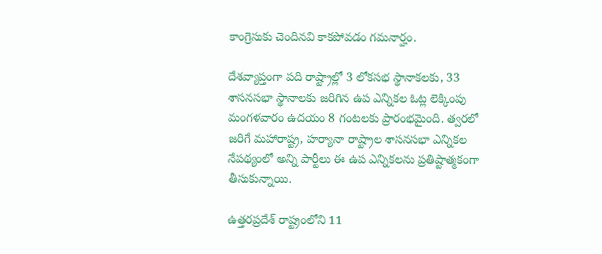కాంగ్రెసుకు చెందినవి కాకపోవడం గమనార్హం.

దేశవ్యాప్తంగా పది రాష్ట్రాల్లో 3 లోకసభ స్థానాకలకు, 33 శాసనసభా స్థానాలకు జరిగిన ఉప ఎన్నికల ఓట్ల లెక్కింపు మంగళవారం ఉదయం 8 గంటలకు ప్రారంభమైంది. త్వరలో జరిగే మహారాష్ట్ర, హర్యానా రాష్ట్రాల శాసనసభా ఎన్నికల నేపథ్యంలో అన్ని పార్టీలు ఈ ఉప ఎన్నికలను ప్రతిష్టాత్మకంగా తీసుకున్నాయి.

ఉత్తరప్రదేశ్ రాష్ట్రంలోని 11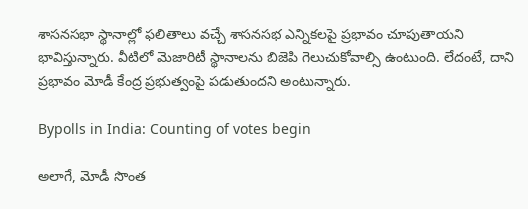శాసనసభా స్థానాల్లో ఫలితాలు వచ్చే శాసనసభ ఎన్నికలపై ప్రభావం చూపుతాయని భావిస్తున్నారు. వీటిలో మెజారిటీ స్థానాలను బిజెపి గెలుచుకోవాల్సి ఉంటుంది. లేదంటే, దాని ప్రభావం మోడీ కేంద్ర ప్రభుత్వంపై పడుతుందని అంటున్నారు.

Bypolls in India: Counting of votes begin

అలాగే, మోడీ సొంత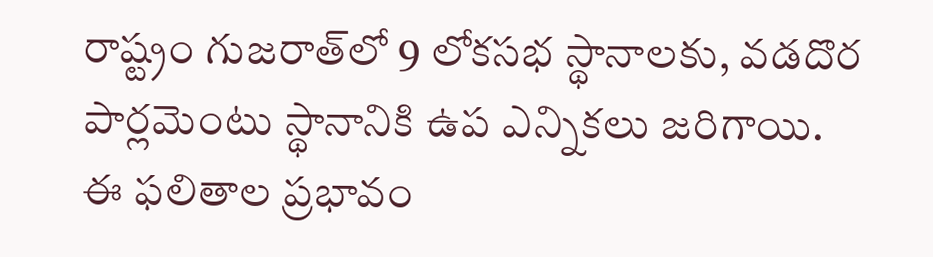రాష్ట్రం గుజరాత్‌లో 9 లోకసభ స్థానాలకు, వడదొర పార్లమెంటు స్థానానికి ఉప ఎన్నికలు జరిగాయి. ఈ ఫలితాల ప్రభావం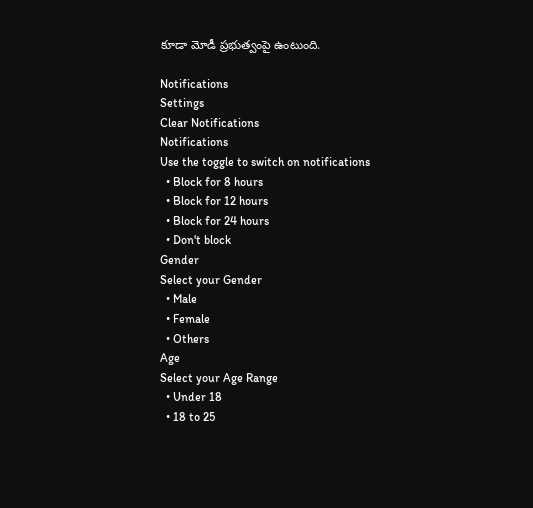కూడా మోడీ ప్రభుత్వంపై ఉంటుంది.

Notifications
Settings
Clear Notifications
Notifications
Use the toggle to switch on notifications
  • Block for 8 hours
  • Block for 12 hours
  • Block for 24 hours
  • Don't block
Gender
Select your Gender
  • Male
  • Female
  • Others
Age
Select your Age Range
  • Under 18
  • 18 to 25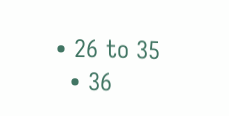• 26 to 35
  • 36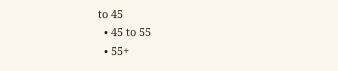to 45
  • 45 to 55
  • 55+